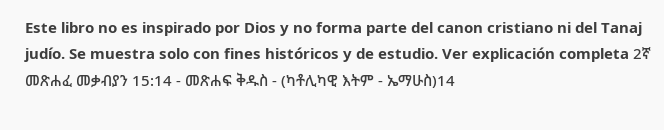Este libro no es inspirado por Dios y no forma parte del canon cristiano ni del Tanaj judío. Se muestra solo con fines históricos y de estudio. Ver explicación completa 2ኛ መጽሐፈ መቃብያን 15:14 - መጽሐፍ ቅዱስ - (ካቶሊካዊ እትም - ኤማሁስ)14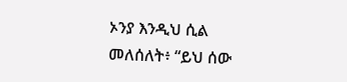ኦንያ እንዲህ ሲል መለሰለት፥ “ይህ ሰው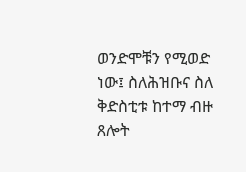ወንድሞቹን የሚወድ ነው፤ ስለሕዝቡና ስለ ቅድስቲቱ ከተማ ብዙ ጸሎት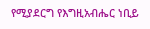የሚያደርግ የእግዚአብሔር ነቢይ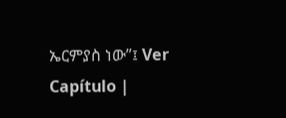ኤርምያስ ነው”፤ Ver Capítulo |